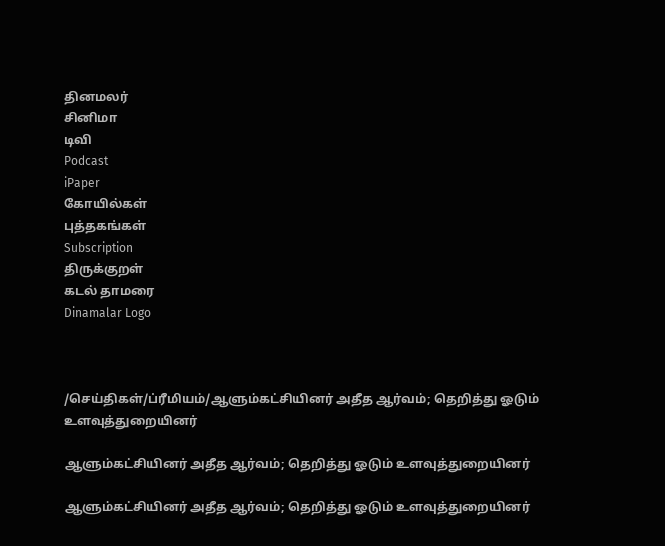தினமலர்
சினிமா
டிவி
Podcast
iPaper
கோயில்கள்
புத்தகங்கள்
Subscription
திருக்குறள்
கடல் தாமரை
Dinamalar Logo



/செய்திகள்/ப்ரீமியம்/ஆளும்கட்சியினர் அதீத ஆர்வம்; தெறித்து ஓடும் உளவுத்துறையினர்

ஆளும்கட்சியினர் அதீத ஆர்வம்; தெறித்து ஓடும் உளவுத்துறையினர்

ஆளும்கட்சியினர் அதீத ஆர்வம்; தெறித்து ஓடும் உளவுத்துறையினர்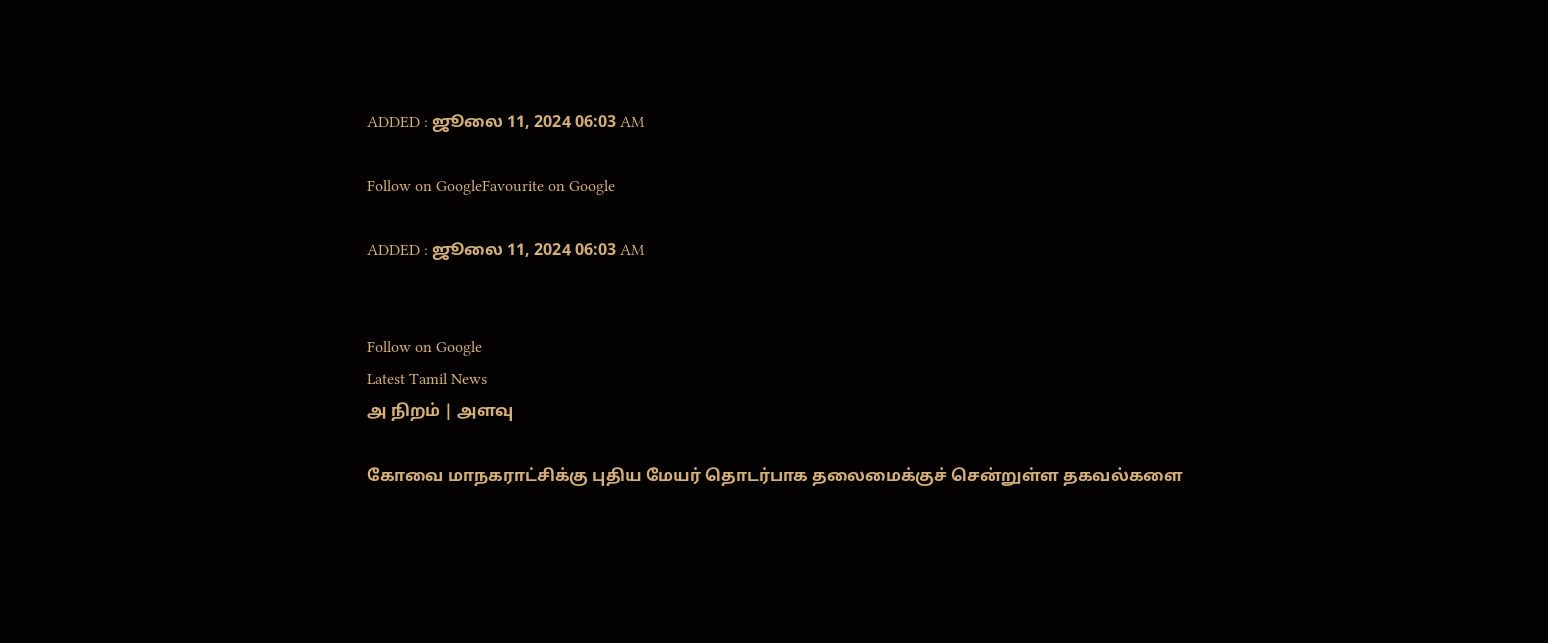ADDED : ஜூலை 11, 2024 06:03 AM

Follow on GoogleFavourite on Google

ADDED : ஜூலை 11, 2024 06:03 AM


Follow on Google
Latest Tamil News
அ நிறம் | அளவு

கோவை மாநகராட்சிக்கு புதிய மேயர் தொடர்பாக தலைமைக்குச் சென்றுள்ள தகவல்களை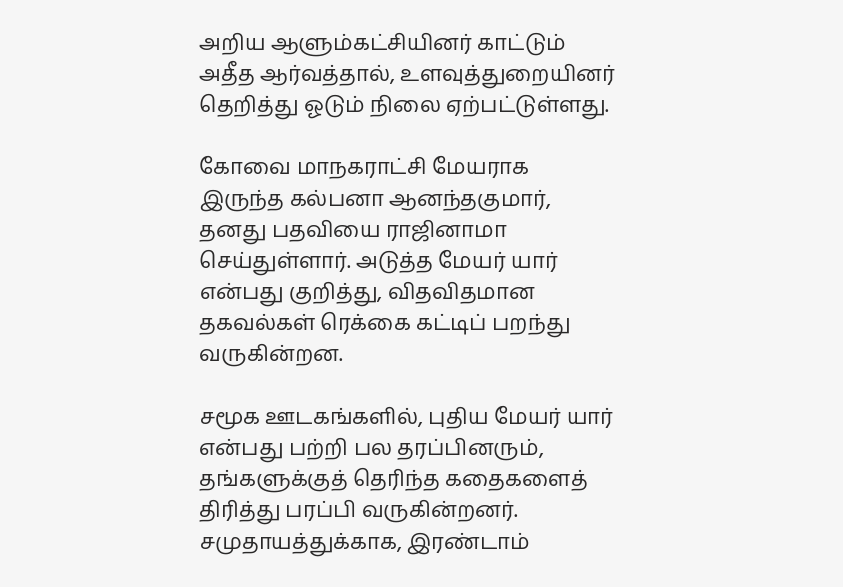அறிய ஆளும்கட்சியினர் காட்டும் அதீத ஆர்வத்தால், உளவுத்துறையினர் தெறித்து ஓடும் நிலை ஏற்பட்டுள்ளது.

கோவை மாநகராட்சி மேயராக இருந்த கல்பனா ஆனந்தகுமார், தனது பதவியை ராஜினாமா செய்துள்ளார். அடுத்த மேயர் யார் என்பது குறித்து, விதவிதமான தகவல்கள் ரெக்கை கட்டிப் பறந்து வருகின்றன.

சமூக ஊடகங்களில், புதிய மேயர் யார் என்பது பற்றி பல தரப்பினரும், தங்களுக்குத் தெரிந்த கதைகளைத் திரித்து பரப்பி வருகின்றனர். சமுதாயத்துக்காக, இரண்டாம்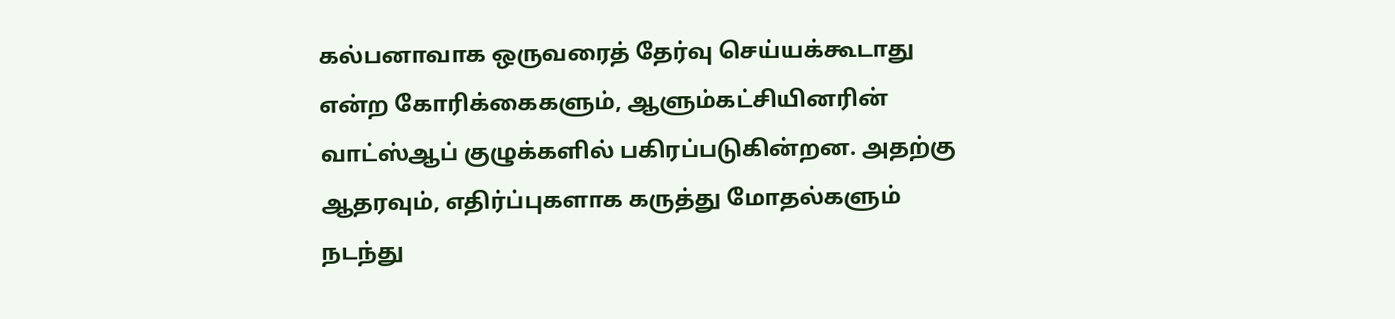கல்பனாவாக ஒருவரைத் தேர்வு செய்யக்கூடாது என்ற கோரிக்கைகளும், ஆளும்கட்சியினரின் வாட்ஸ்ஆப் குழுக்களில் பகிரப்படுகின்றன. அதற்கு ஆதரவும், எதிர்ப்புகளாக கருத்து மோதல்களும் நடந்து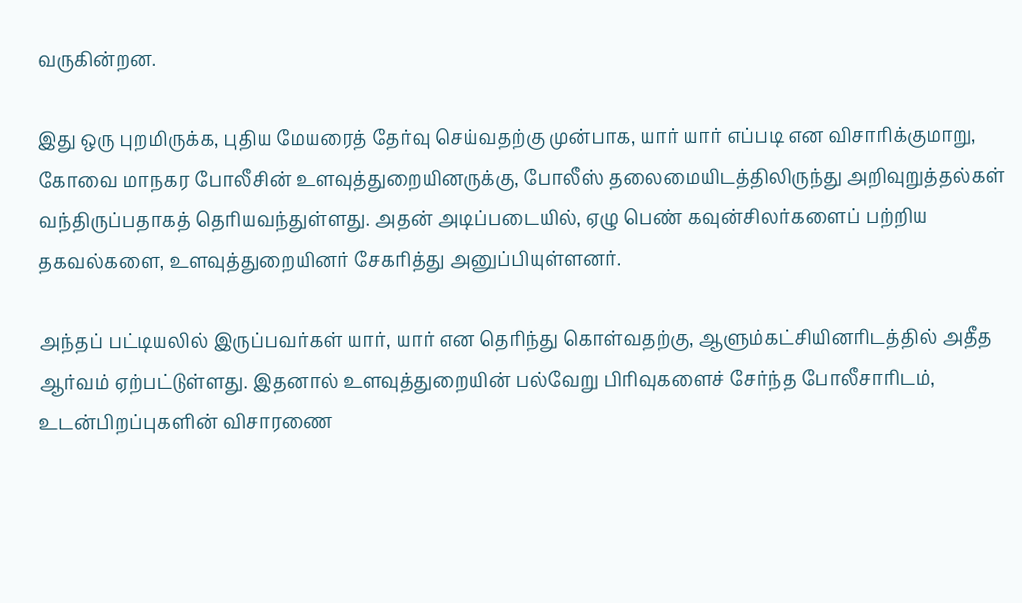வருகின்றன.

இது ஒரு புறமிருக்க, புதிய மேயரைத் தேர்வு செய்வதற்கு முன்பாக, யார் யார் எப்படி என விசாரிக்குமாறு, கோவை மாநகர போலீசின் உளவுத்துறையினருக்கு, போலீஸ் தலைமையிடத்திலிருந்து அறிவுறுத்தல்கள் வந்திருப்பதாகத் தெரியவந்துள்ளது. அதன் அடிப்படையில், ஏழு பெண் கவுன்சிலர்களைப் பற்றிய தகவல்களை, உளவுத்துறையினர் சேகரித்து அனுப்பியுள்ளனர்.

அந்தப் பட்டியலில் இருப்பவர்கள் யார், யார் என தெரிந்து கொள்வதற்கு, ஆளும்கட்சியினரிடத்தில் அதீத ஆர்வம் ஏற்பட்டுள்ளது. இதனால் உளவுத்துறையின் பல்வேறு பிரிவுகளைச் சேர்ந்த போலீசாரிடம், உடன்பிறப்புகளின் விசாரணை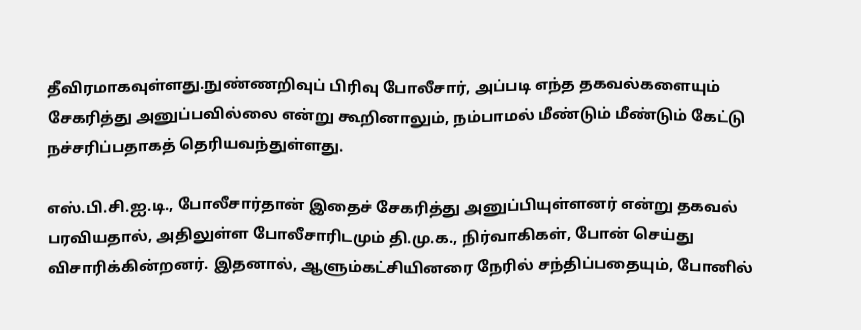தீவிரமாகவுள்ளது.நுண்ணறிவுப் பிரிவு போலீசார், அப்படி எந்த தகவல்களையும் சேகரித்து அனுப்பவில்லை என்று கூறினாலும், நம்பாமல் மீண்டும் மீண்டும் கேட்டு நச்சரிப்பதாகத் தெரியவந்துள்ளது.

எஸ்.பி.சி.ஐ.டி., போலீசார்தான் இதைச் சேகரித்து அனுப்பியுள்ளனர் என்று தகவல் பரவியதால், அதிலுள்ள போலீசாரிடமும் தி.மு.க., நிர்வாகிகள், போன் செய்து விசாரிக்கின்றனர். இதனால், ஆளும்கட்சியினரை நேரில் சந்திப்பதையும், போனில்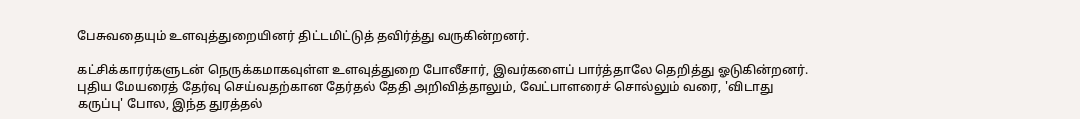பேசுவதையும் உளவுத்துறையினர் திட்டமிட்டுத் தவிர்த்து வருகின்றனர்.

கட்சிக்காரர்களுடன் நெருக்கமாகவுள்ள உளவுத்துறை போலீசார், இவர்களைப் பார்த்தாலே தெறித்து ஓடுகின்றனர். புதிய மேயரைத் தேர்வு செய்வதற்கான தேர்தல் தேதி அறிவித்தாலும், வேட்பாளரைச் சொல்லும் வரை, 'விடாது கருப்பு' போல, இந்த துரத்தல்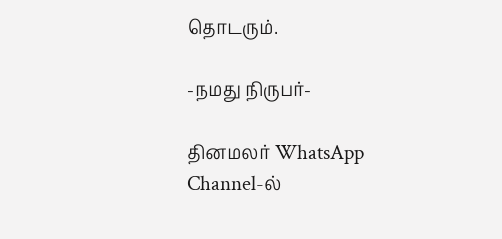தொடரும்.

-நமது நிருபர்-

தினமலர் WhatsApp Channel-ல்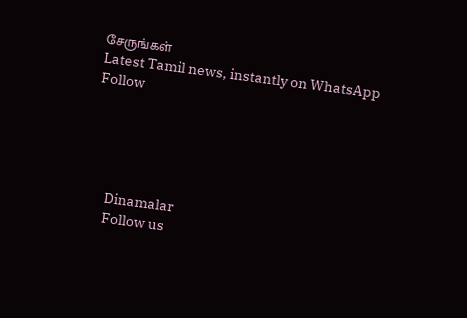சேருங்கள்
Latest Tamil news, instantly on WhatsApp
Follow





      Dinamalar
      Follow us